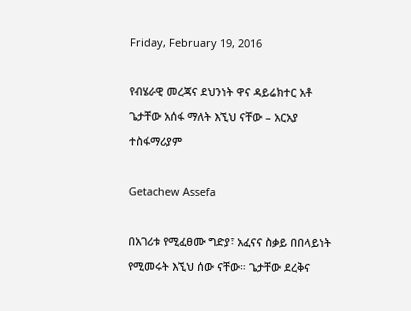Friday, February 19, 2016

የብሄራዊ መረጃና ደህንነት ዋና ዳይሬክተር አቶ ጌታቸው አሰፋ ማለት እኚህ ናቸው – አርአያ ተስፋማሪያም

Getachew Assefa

በአገሪቱ የሚፈፀሙ ግድያ፣ አፈናና ስቃይ በበላይነት የሚመሩት እኚህ ሰው ናቸው። ጌታቸው ደረቅና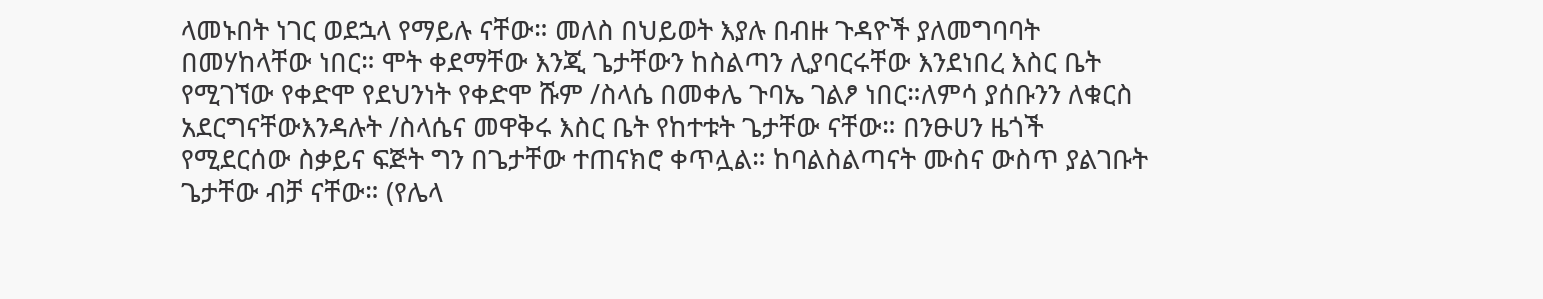ላመኑበት ነገር ወደኋላ የማይሉ ናቸው። መለስ በህይወት እያሉ በብዙ ጉዳዮች ያለመግባባት በመሃከላቸው ነበር። ሞት ቀደማቸው እንጂ ጌታቸውን ከስልጣን ሊያባርሩቸው እንደነበረ እስር ቤት የሚገኘው የቀድሞ የደህንነት የቀድሞ ሹም /ስላሴ በመቀሌ ጉባኤ ገልፆ ነበር።ለምሳ ያሰቡንን ለቁርስ አደርግናቸውእንዳሉት /ስላሴና መዋቅሩ እስር ቤት የከተቱት ጌታቸው ናቸው። በንፁሀን ዜጎች የሚደርሰው ስቃይና ፍጅት ግን በጌታቸው ተጠናክሮ ቀጥሏል። ከባልስልጣናት ሙስና ውስጥ ያልገቡት ጌታቸው ብቻ ናቸው። (የሌላ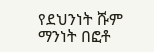የደህንነት ሹም ማንነት በፎቶ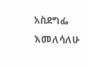አስደግፌ እመለሳለሁ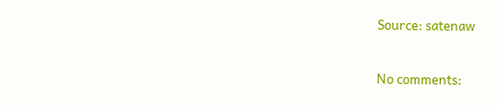Source: satenaw


No comments: